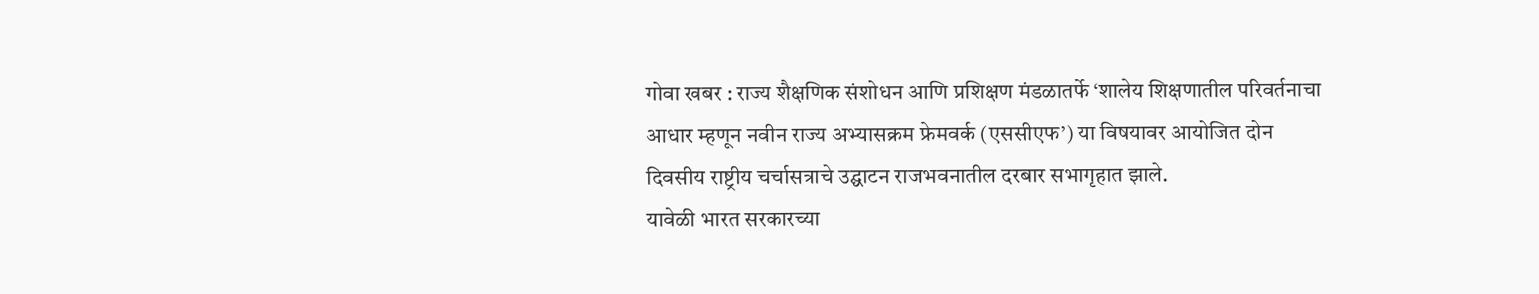गोवा खबर : राज्य शैक्षणिक संशोधन आणि प्रशिक्षण मंडळातर्फे ‘शालेय शिक्षणातील परिवर्तनाचा आधार म्हणून नवीन राज्य अभ्यासक्रम फ्रेमवर्क (एससीएफ’) या विषयावर आयोजित दोन दिवसीय राष्ट्रीय चर्चासत्राचे उद्घाटन राजभवनातील दरबार सभागृहात झाले.
यावेळी भारत सरकारच्या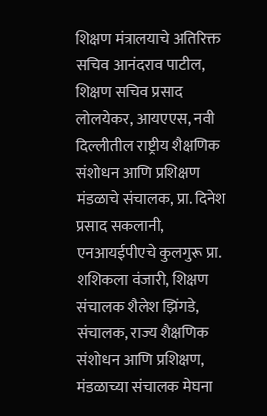शिक्षण मंत्रालयाचे अतिरिक्त सचिव आनंदराव पाटील, शिक्षण सचिव प्रसाद लोलयेकर, आयएएस, नवी दिल्लीतील राष्ट्रीय शैक्षणिक संशोधन आणि प्रशिक्षण मंडळाचे संचालक, प्रा. दिनेश प्रसाद सकलानी, एनआयईपीएचे कुलगुरू प्रा. शशिकला वंजारी, शिक्षण संचालक शैलेश झिंगडे, संचालक, राज्य शैक्षणिक संशोधन आणि प्रशिक्षण, मंडळाच्या संचालक मेघना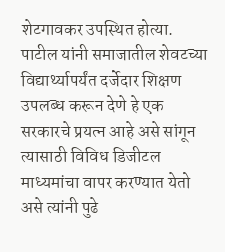शेटगावकर उपस्थित होत्या.
पाटील यांनी समाजातील शेवटच्या विद्यार्थ्यापर्यंत दर्जेदार शिक्षण उपलब्ध करून देणे हे एक सरकारचे प्रयत्न आहे असे सांगून त्यासाठी विविध डिजीटल माध्यमांचा वापर करण्यात येतो असे त्यांनी पुढे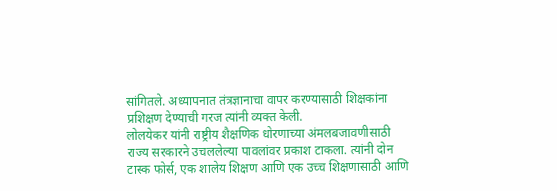सांगितले. अध्यापनात तंत्रज्ञानाचा वापर करण्यासाठी शिक्षकांना प्रशिक्षण देण्याची गरज त्यांनी व्यक्त केली.
लोलयेकर यांनी राष्ट्रीय शैक्षणिक धोरणाच्या अंमलबजावणीसाठी राज्य सरकारने उचललेल्या पावलांवर प्रकाश टाकला. त्यांनी दोन टास्क फोर्स, एक शालेय शिक्षण आणि एक उच्च शिक्षणासाठी आणि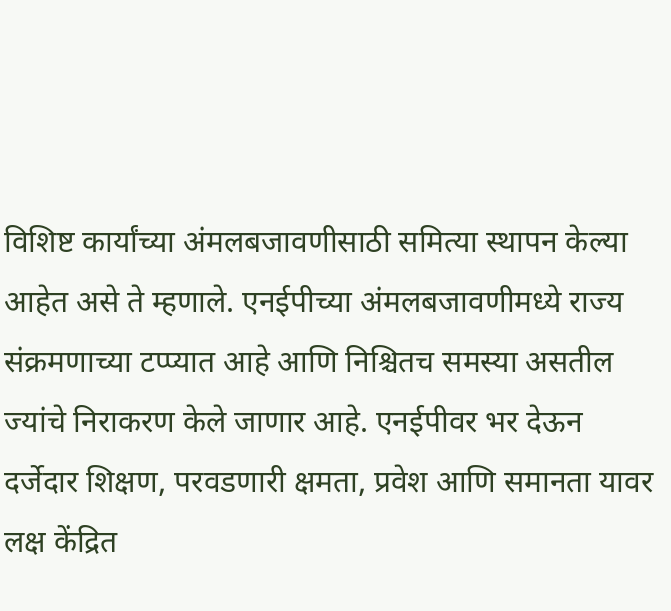विशिष्ट कार्यांच्या अंमलबजावणीसाठी समित्या स्थापन केल्या आहेत असे ते म्हणाले. एनईपीच्या अंमलबजावणीमध्ये राज्य संक्रमणाच्या टप्प्यात आहे आणि निश्चितच समस्या असतील ज्यांचे निराकरण केले जाणार आहे. एनईपीवर भर देऊन दर्जेदार शिक्षण, परवडणारी क्षमता, प्रवेश आणि समानता यावर लक्ष केंद्रित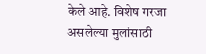केले आहे. विशेष गरजा असलेल्या मुलांसाठी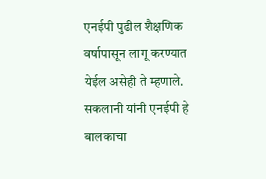एनईपी पुढील शैक्षणिक वर्षापासून लागू करण्यात येईल असेही ते म्हणाले.
सकलानी यांनी एनईपी हे बालकाचा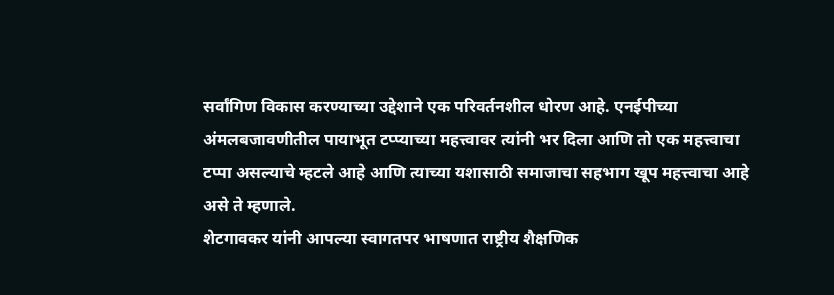सर्वांगिण विकास करण्याच्या उद्देशाने एक परिवर्तनशील धोरण आहे. एनईपीच्या अंमलबजावणीतील पायाभूत टप्प्याच्या महत्त्वावर त्यांनी भर दिला आणि तो एक महत्त्वाचा टप्पा असल्याचे म्हटले आहे आणि त्याच्या यशासाठी समाजाचा सहभाग खूप महत्त्वाचा आहे असे ते म्हणाले.
शेटगावकर यांनी आपल्या स्वागतपर भाषणात राष्ट्रीय शैक्षणिक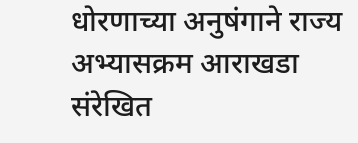धोरणाच्या अनुषंगाने राज्य अभ्यासक्रम आराखडा संरेखित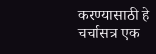करण्यासाठी हे चर्चासत्र एक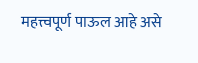महत्त्वपूर्ण पाऊल आहे असे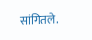सांगितले.